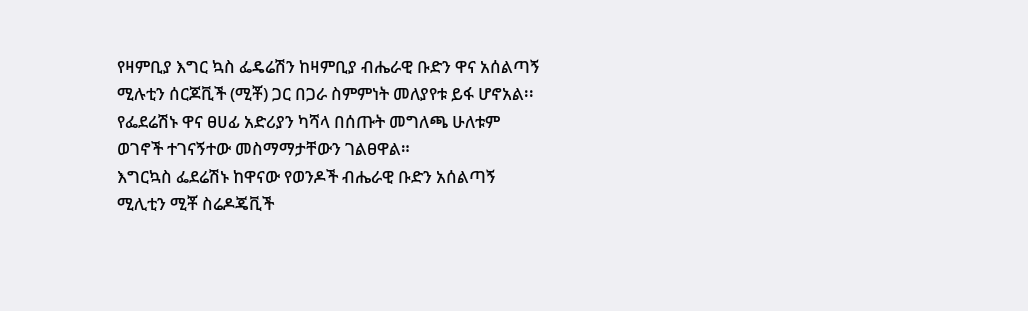የዛምቢያ እግር ኳስ ፌዴሬሽን ከዛምቢያ ብሔራዊ ቡድን ዋና አሰልጣኝ ሚሉቲን ሰርጆቪች (ሚቾ) ጋር በጋራ ስምምነት መለያየቱ ይፋ ሆኖአል፡፡ የፌደሬሽኑ ዋና ፀሀፊ አድሪያን ካሻላ በሰጡት መግለጫ ሁለቱም ወገኖች ተገናኝተው መስማማታቸውን ገልፀዋል።
እግርኳስ ፌደሬሽኑ ከዋናው የወንዶች ብሔራዊ ቡድን አሰልጣኝ ሚሊቲን ሚቾ ስሬዶጄቪች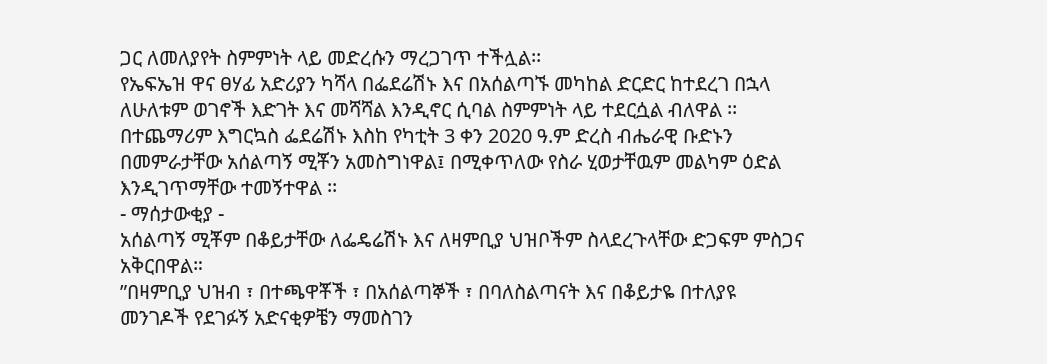ጋር ለመለያየት ስምምነት ላይ መድረሱን ማረጋገጥ ተችሏል፡፡
የኤፍኤዝ ዋና ፀሃፊ አድሪያን ካሻላ በፌደሬሽኑ እና በአሰልጣኙ መካከል ድርድር ከተደረገ በኋላ ለሁለቱም ወገኖች እድገት እና መሻሻል እንዲኖር ሲባል ስምምነት ላይ ተደርሷል ብለዋል ፡፡
በተጨማሪም እግርኳስ ፌደሬሽኑ እስከ የካቲት 3 ቀን 2020 ዓ.ም ድረስ ብሔራዊ ቡድኑን በመምራታቸው አሰልጣኝ ሚቾን አመስግነዋል፤ በሚቀጥለው የስራ ሂወታቸዉም መልካም ዕድል እንዲገጥማቸው ተመኝተዋል ፡፡
- ማሰታውቂያ -
አሰልጣኝ ሚቾም በቆይታቸው ለፌዴሬሽኑ እና ለዛምቢያ ህዝቦችም ስላደረጉላቸው ድጋፍም ምስጋና አቅርበዋል።
”በዛምቢያ ህዝብ ፣ በተጫዋቾች ፣ በአሰልጣኞች ፣ በባለስልጣናት እና በቆይታዬ በተለያዩ መንገዶች የደገፉኝ አድናቂዎቼን ማመስገን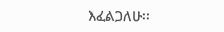እፈልጋለሁ፡፡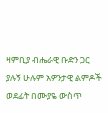ዛምቢያ ብሔራዊ ቡድን ጋር ያሉኝ ሁሉም አዎንታዊ ልምዶች ወደፊት በሙያዬ ውስጥ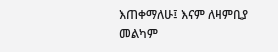እጠቀማለሁ፤ እናም ለዛምቢያ መልካም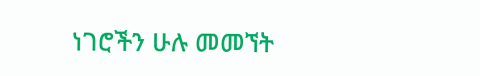ነገሮችን ሁሉ መመኘት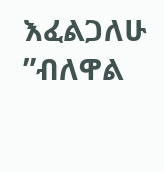እፈልጋለሁ ”ብለዋል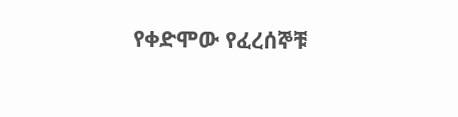የቀድሞው የፈረሰኞቹ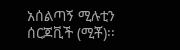አሰልጣኝ ሚሉቲን ሰርጆቪች (ሚቾ)፡፡